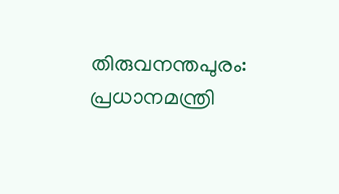തിരുവനന്തപുരം: പ്രധാനമന്ത്രി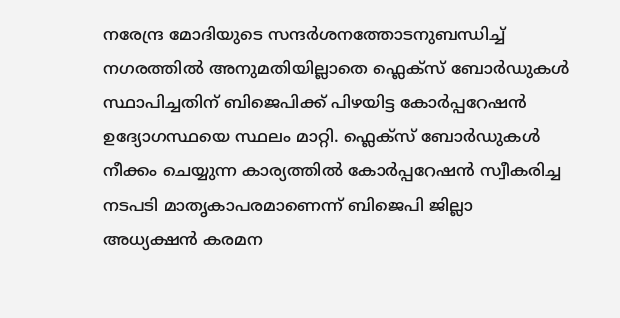നരേന്ദ്ര മോദിയുടെ സന്ദർശനത്തോടനുബന്ധിച്ച് നഗരത്തിൽ അനുമതിയില്ലാതെ ഫ്ലെക്സ് ബോർഡുകൾ സ്ഥാപിച്ചതിന് ബിജെപിക്ക് പിഴയിട്ട കോർപ്പറേഷൻ ഉദ്യോഗസ്ഥയെ സ്ഥലം മാറ്റി. ഫ്ലെക്സ് ബോർഡുകൾ നീക്കം ചെയ്യുന്ന കാര്യത്തിൽ കോർപ്പറേഷൻ സ്വീകരിച്ച നടപടി മാതൃകാപരമാണെന്ന് ബിജെപി ജില്ലാ അധ്യക്ഷൻ കരമന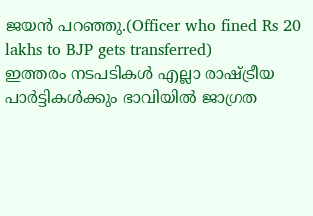ജയൻ പറഞ്ഞു.(Officer who fined Rs 20 lakhs to BJP gets transferred)
ഇത്തരം നടപടികൾ എല്ലാ രാഷ്ട്രീയ പാർട്ടികൾക്കും ഭാവിയിൽ ജാഗ്രത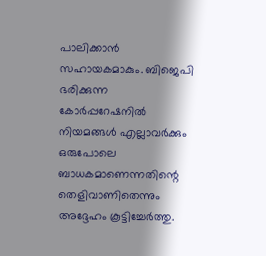പാലിക്കാൻ സഹായകമാകും. ബിജെപി ഭരിക്കുന്ന കോർപ്പറേഷനിൽ നിയമങ്ങൾ എല്ലാവർക്കും ഒരുപോലെ ബാധകമാണെന്നതിന്റെ തെളിവാണിതെന്നും അദ്ദേഹം കൂട്ടിച്ചേർത്തു.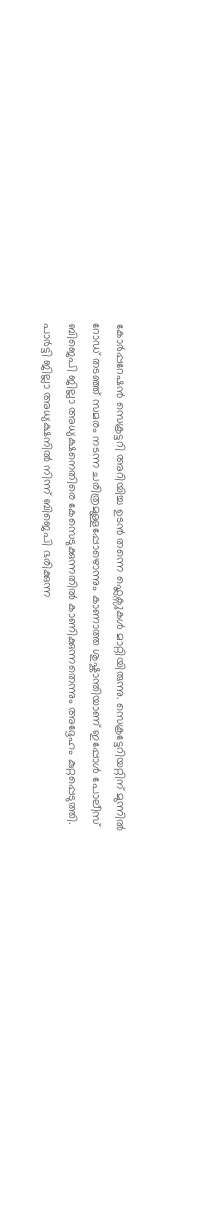കോർപ്പറേഷൻ സെക്രട്ടറി അറിയിച്ച ഉടൻ തന്നെ ഫ്ലെക്സുകൾ മാറ്റിയിരുന്നു. സെക്രട്ടേറിയറ്റിന് മുന്നിൽ റോഡ് തടഞ്ഞ് സമരം നടന്ന ചരിത്രമുള്ളപ്പോഴൊന്നും കാണാത്ത ശുഷ്കാന്തിയാണ് ഇപ്പോൾ പോലീസ് ബിജെപി ജില്ലാ അധ്യക്ഷനെതിരെ കേസെടുക്കുന്നതിൽ കാണിക്കുന്നതെന്നും അദ്ദേഹം കുറ്റപ്പെടുത്തി.
പാർട്ടി ജില്ലാ അധ്യക്ഷനിൽ നിന്ന് ബിജെപി ഭരിക്കുന്ന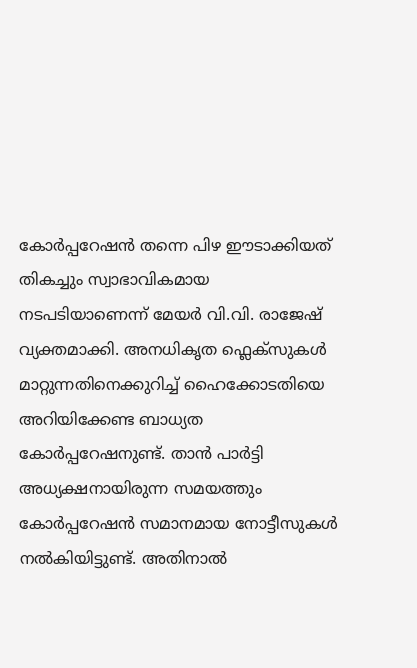കോർപ്പറേഷൻ തന്നെ പിഴ ഈടാക്കിയത് തികച്ചും സ്വാഭാവികമായ നടപടിയാണെന്ന് മേയർ വി.വി. രാജേഷ് വ്യക്തമാക്കി. അനധികൃത ഫ്ലെക്സുകൾ മാറ്റുന്നതിനെക്കുറിച്ച് ഹൈക്കോടതിയെ അറിയിക്കേണ്ട ബാധ്യത കോർപ്പറേഷനുണ്ട്. താൻ പാർട്ടി അധ്യക്ഷനായിരുന്ന സമയത്തും കോർപ്പറേഷൻ സമാനമായ നോട്ടീസുകൾ നൽകിയിട്ടുണ്ട്. അതിനാൽ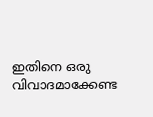ഇതിനെ ഒരു വിവാദമാക്കേണ്ട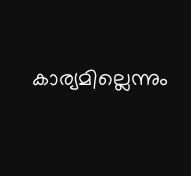കാര്യമില്ലെന്നും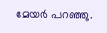മേയർ പറഞ്ഞു.